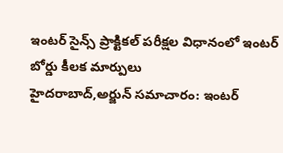ఇంటర్ సైన్స్ ప్రాక్టికల్ పరీక్షల విధానంలో ఇంటర్ బోర్డు కీలక మార్పులు
హైదరాబాద్,అర్జున్ సమాచారం: ఇంటర్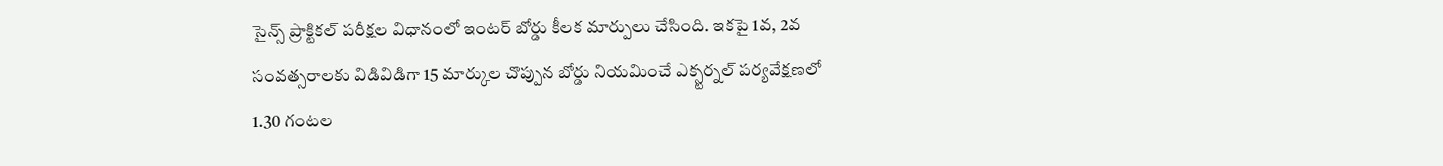సైన్స్ ప్రాక్టికల్ పరీక్షల విధానంలో ఇంటర్ బోర్డు కీలక మార్పులు చేసింది. ఇకపై 1వ, 2వ సంవత్సరాలకు విడివిడిగా 15 మార్కుల చొప్పున బోర్డు నియమించే ఎక్స్టర్నల్ పర్యవేక్షణలో 1.30 గంటల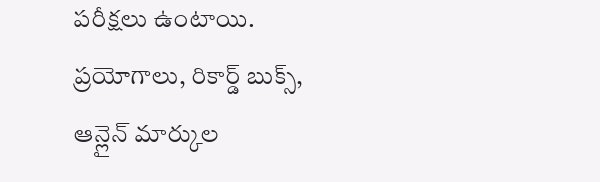పరీక్షలు ఉంటాయి. ప్రయోగాలు, రికార్డ్ బుక్స్, ఆన్లైన్ మార్కుల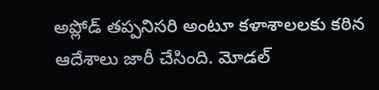అప్లోడ్ తప్పనిసరి అంటూ కళాశాలలకు కఠిన ఆదేశాలు జారీ చేసింది. మోడల్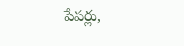పేపర్లు,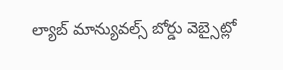ల్యాబ్ మాన్యువల్స్ బోర్డు వెబ్సైట్లో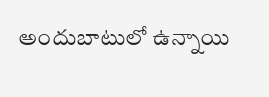అందుబాటులో ఉన్నాయి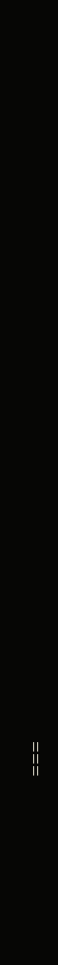===